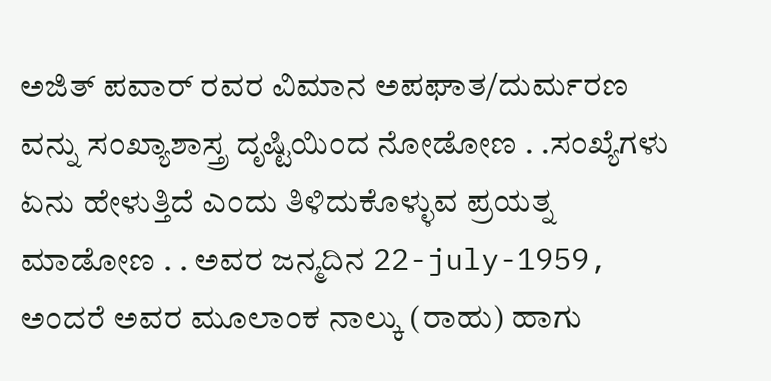ಅಜಿತ್ ಪವಾರ್ ರವರ ವಿಮಾನ ಅಪಘಾತ/ದುರ್ಮರಣ ವನ್ನು ಸಂಖ್ಯಾಶಾಸ್ತ್ರ ದೃಷ್ಟಿಯಿಂದ ನೋಡೋಣ . .ಸಂಖ್ಯೆಗಳು ಏನು ಹೇಳುತ್ತಿದೆ ಎಂದು ತಿಳಿದುಕೊಳ್ಳುವ ಪ್ರಯತ್ನ ಮಾಡೋಣ . . ಅವರ ಜನ್ಮದಿನ 22-july-1959, ಅಂದರೆ ಅವರ ಮೂಲಾಂಕ ನಾಲ್ಕು (ರಾಹು) ಹಾಗು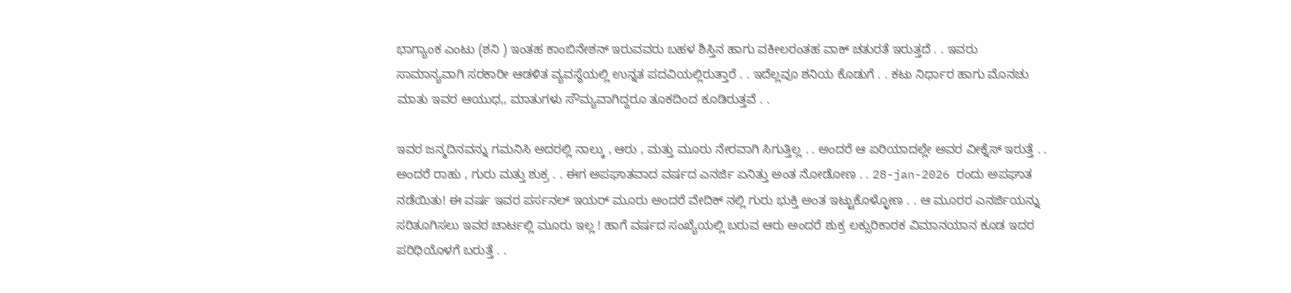ಭಾಗ್ಯಾಂಕ ಎಂಟು (ಶನಿ ) ಇಂತಹ ಕಾಂಬಿನೇಶನ್ ಇರುವವರು ಬಹಳ ಶಿಸ್ತಿನ ಹಾಗು ವಕೀಲರಂತಹ ವಾಕ್ ಚತುರತೆ ಇರುತ್ತದೆ . . ಇವರು ಸಾಮಾನ್ಯವಾಗಿ ಸರಕಾರೀ ಆಡಳಿತ ವ್ಯವಸ್ಥೆಯಲ್ಲಿ ಉನ್ನತ ಪದವಿಯಲ್ಲಿರುತ್ತಾರೆ . . ಇದೆಲ್ಲವೂ ಶನಿಯ ಕೊಡುಗೆ . . ಕಟು ನಿರ್ಧಾರ ಹಾಗು ಮೊನಚು ಮಾತು ಇವರ ಆಯುಧ,, ಮಾತುಗಳು ಸೌಮ್ಯವಾಗಿದ್ದರೂ ತೂಕದಿಂದ ಕೂಡಿರುತ್ತವೆ . .

ಇವರ ಜನ್ಮದಿನವನ್ನು ಗಮನಿಸಿ ಅದರಲ್ಲಿ ನಾಲ್ಕು , ಆರು , ಮತ್ತು ಮೂರು ನೇರವಾಗಿ ಸಿಗುತ್ತಿಲ್ಲ . . ಅಂದರೆ ಆ ಏರಿಯಾದಲ್ಲೇ ಅವರ ವೀಕ್ನೆಸ್ ಇರುತ್ತೆ . . ಅಂದರೆ ರಾಹು , ಗುರು ಮತ್ತು ಶುಕ್ರ . . ಈಗ ಅಪಘಾತವಾದ ವರ್ಷದ ಎನರ್ಜಿ ಏನಿತ್ತು ಅಂತ ನೋಡೋಣ . . 28-jan-2026 ರಂದು ಅಪಘಾತ ನಡೆಯಿತು! ಈ ವರ್ಷ ಇವರ ಪರ್ಸನಲ್ ಇಯರ್ ಮೂರು ಅಂದರೆ ವೇದಿಕ್ ನಲ್ಲಿ ಗುರು ಭುಕ್ತಿ ಅಂತ ಇಟ್ಟುಕೊಳ್ಳೋಣ . . ಆ ಮೂರರ ಎನರ್ಜಿಯನ್ನು ಸರಿತೂಗಿಸಲು ಇವರ ಚಾರ್ಟಲ್ಲಿ ಮೂರು ಇಲ್ಲ ! ಹಾಗೆ ವರ್ಷದ ಸಂಖ್ಯೆಯಲ್ಲಿ ಬರುವ ಆರು ಅಂದರೆ ಶುಕ್ರ ಲಕ್ಸುರಿಕಾರಕ ವಿಮಾನಯಾನ ಕೂಡ ಇದರ ಪರಿಧಿಯೊಳಗೆ ಬರುತ್ತೆ . .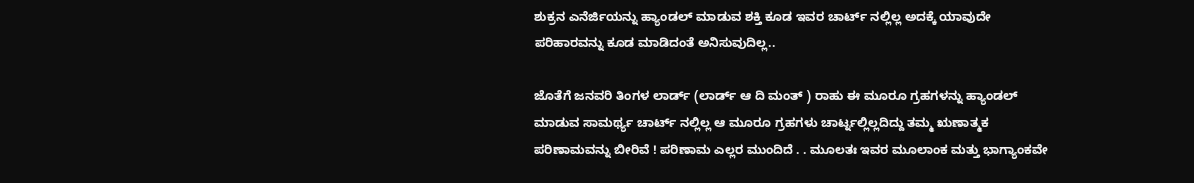ಶುಕ್ರನ ಎನೆರ್ಜಿಯನ್ನು ಹ್ಯಾಂಡಲ್ ಮಾಡುವ ಶಕ್ತಿ ಕೂಡ ಇವರ ಚಾರ್ಟ್ ನಲ್ಲಿಲ್ಲ ಅದಕ್ಕೆ ಯಾವುದೇ ಪರಿಹಾರವನ್ನು ಕೂಡ ಮಾಡಿದಂತೆ ಅನಿಸುವುದಿಲ್ಲ..

ಜೊತೆಗೆ ಜನವರಿ ತಿಂಗಳ ಲಾರ್ಡ್ (ಲಾರ್ಡ್ ಆ ದಿ ಮಂತ್ ) ರಾಹು ಈ ಮೂರೂ ಗ್ರಹಗಳನ್ನು ಹ್ಯಾಂಡಲ್ ಮಾಡುವ ಸಾಮರ್ಥ್ಯ ಚಾರ್ಟ್ ನಲ್ಲಿಲ್ಲ ಆ ಮೂರೂ ಗ್ರಹಗಳು ಚಾರ್ಟ್ನಲ್ಲಿಲ್ಲದಿದ್ದು ತಮ್ಮ ಋಣಾತ್ಮಕ ಪರಿಣಾಮವನ್ನು ಬೀರಿವೆ ! ಪರಿಣಾಮ ಎಲ್ಲರ ಮುಂದಿದೆ . . ಮೂಲತಃ ಇವರ ಮೂಲಾಂಕ ಮತ್ತು ಭಾಗ್ಯಾಂಕವೇ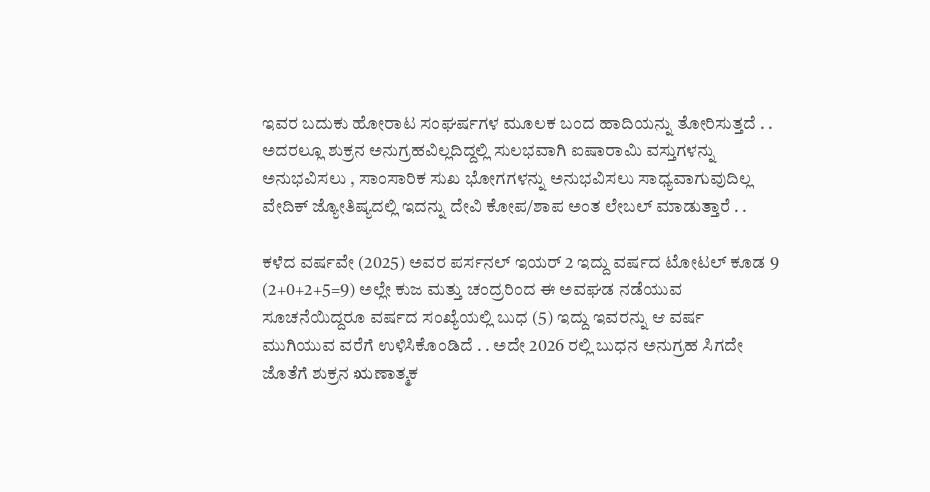ಇವರ ಬದುಕು ಹೋರಾಟ ಸಂಘರ್ಷಗಳ ಮೂಲಕ ಬಂದ ಹಾದಿಯನ್ನು ತೋರಿಸುತ್ತದೆ . . ಅದರಲ್ಲೂ ಶುಕ್ರನ ಅನುಗ್ರಹವಿಲ್ಲದಿದ್ದಲ್ಲಿ ಸುಲಭವಾಗಿ ಐಷಾರಾಮಿ ವಸ್ತುಗಳನ್ನು ಅನುಭವಿಸಲು , ಸಾಂಸಾರಿಕ ಸುಖ ಭೋಗಗಳನ್ನು ಅನುಭವಿಸಲು ಸಾಧ್ಯವಾಗುವುದಿಲ್ಲ ವೇದಿಕ್ ಜ್ಯೋತಿಷ್ಯದಲ್ಲಿ ಇದನ್ನು ದೇವಿ ಕೋಪ/ಶಾಪ ಅಂತ ಲೇಬಲ್ ಮಾಡುತ್ತಾರೆ . .

ಕಳೆದ ವರ್ಷವೇ (2025) ಅವರ ಪರ್ಸನಲ್ ಇಯರ್ 2 ಇದ್ದು ವರ್ಷದ ಟೋಟಲ್ ಕೂಡ 9 (2+0+2+5=9) ಅಲ್ಲೇ ಕುಜ ಮತ್ತು ಚಂದ್ರರಿಂದ ಈ ಅವಘಡ ನಡೆಯುವ ಸೂಚನೆಯಿದ್ದರೂ ವರ್ಷದ ಸಂಖ್ಯೆಯಲ್ಲಿ ಬುಧ (5) ಇದ್ದು ಇವರನ್ನು ಆ ವರ್ಷ ಮುಗಿಯುವ ವರೆಗೆ ಉಳಿಸಿಕೊಂಡಿದೆ . . ಅದೇ 2026 ರಲ್ಲಿ ಬುಧನ ಅನುಗ್ರಹ ಸಿಗದೇ ಜೊತೆಗೆ ಶುಕ್ರನ ಋಣಾತ್ಮಕ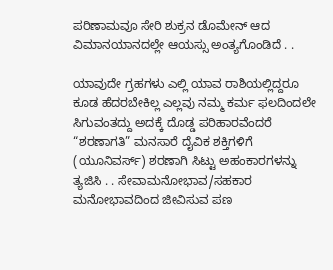ಪರಿಣಾಮವೂ ಸೇರಿ ಶುಕ್ರನ ಡೊಮೇನ್ ಆದ ವಿಮಾನಯಾನದಲ್ಲೇ ಆಯಸ್ಸು ಅಂತ್ಯಗೊಂಡಿದೆ . .

ಯಾವುದೇ ಗ್ರಹಗಳು ಎಲ್ಲಿ ಯಾವ ರಾಶಿಯಲ್ಲಿದ್ದರೂ ಕೂಡ ಹೆದರಬೇಕಿಲ್ಲ ಎಲ್ಲವು ನಮ್ಮ ಕರ್ಮ ಫಲದಿಂದಲೇ ಸಿಗುವಂತದ್ದು ಅದಕ್ಕೆ ದೊಡ್ಡ ಪರಿಹಾರವೆಂದರೆ “ಶರಣಾಗತಿ” ಮನಸಾರೆ ದೈವಿಕ ಶಕ್ತಿಗಳಿಗೆ (ಯೂನಿವರ್ಸ್) ಶರಣಾಗಿ ಸಿಟ್ಟು ಅಹಂಕಾರಗಳನ್ನು ತ್ಯಜಿಸಿ . . ಸೇವಾಮನೋಭಾವ/ಸಹಕಾರ ಮನೋಭಾವದಿಂದ ಜೀವಿಸುವ ಪಣ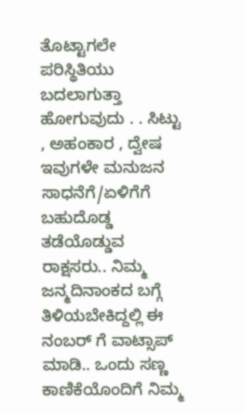ತೊಟ್ಟಾಗಲೇ ಪರಿಸ್ಥಿತಿಯು ಬದಲಾಗುತ್ತಾ ಹೋಗುವುದು . . ಸಿಟ್ಟು , ಅಹಂಕಾರ , ದ್ವೇಷ ಇವುಗಳೇ ಮನುಜನ ಸಾಧನೆಗೆ/ಏಳಿಗೆಗೆ ಬಹುದೊಡ್ಡ ತಡೆಯೊಡ್ಡುವ ರಾಕ್ಷಸರು.. ನಿಮ್ಮ ಜನ್ಮದಿನಾಂಕದ ಬಗ್ಗೆ ತಿಳಿಯಬೇಕಿದ್ದಲ್ಲಿ ಈ ನಂಬರ್ ಗೆ ವಾಟ್ಸಾಪ್ ಮಾಡಿ.. ಒಂದು ಸಣ್ಣ ಕಾಣಿಕೆಯೊಂದಿಗೆ ನಿಮ್ಮ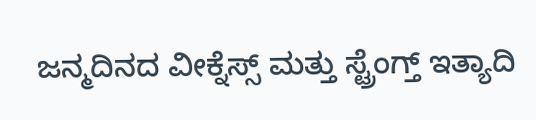ಜನ್ಮದಿನದ ವೀಕ್ನೆಸ್ಸ್ ಮತ್ತು ಸ್ಟ್ರೆಂಗ್ತ್ ಇತ್ಯಾದಿ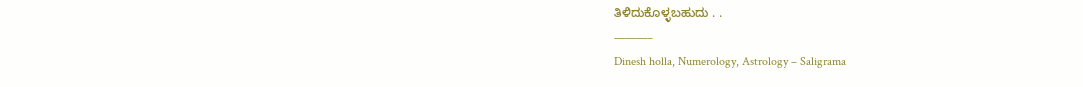ತಿಳಿದುಕೊಳ್ಳಬಹುದು . .
———–
Dinesh holla, Numerology, Astrology – Saligrama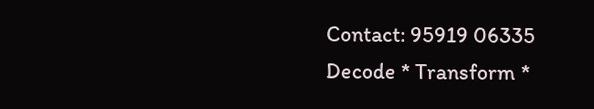Contact: 95919 06335
Decode * Transform *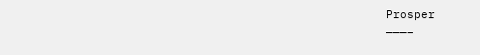Prosper
———–